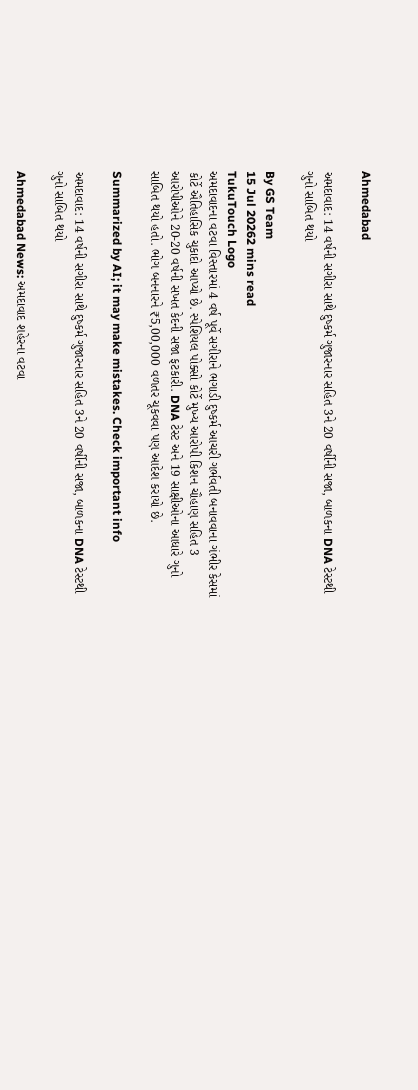Ahmedabad

અમદાવાદ: 14 વર્ષની સગીરા સાથે દુષ્કર્મ ગુજારનાર સહિત 3ને 20 વર્ષીની સજા, બાળકના DNA ટેસ્ટથી ગુનો સાબિત થયો

By GS Team
15 Jul 20262 mins read
TukuTouch Logo
અમદાવાદના વટવા વિસ્તારમાં 4 વર્ષ પૂર્વે સગીરાને ભગાડી દુષ્કર્મ આચરી ગર્ભવતી બનાવવાના ગંભીર કેસમાં કોર્ટે ઐતિહાસિક ચુકાદો આપ્યો છે. સ્પેશિયલ પોક્સો કોર્ટે મુખ્ય આરોપી કિશન ચૌહાણ સહિત 3 આરોપીઓને 20-20 વર્ષની સખત કેદની સજા ફટકારી. DNA ટેસ્ટ અને 19 સાક્ષીઓના આધારે ગુનો સાબિત થયો હતો. ભોગ બનનારને ₹5,00,000 વળતર ચૂકવવા પણ આદેશ કરાયો છે.

Summarized by AI; it may make mistakes. Check important info

અમદાવાદ: 14 વર્ષની સગીરા સાથે દુષ્કર્મ ગુજારનાર સહિત 3ને 20 વર્ષીની સજા, બાળકના DNA ટેસ્ટથી ગુનો સાબિત થયો

Ahmedabad News: અમદાવાદ શહેરના વટવા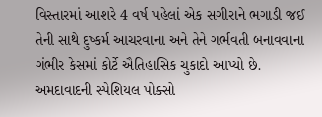વિસ્તારમાં આશરે 4 વર્ષ પહેલાં એક સગીરાને ભગાડી જઈ તેની સાથે દુષ્કર્મ આચરવાના અને તેને ગર્ભવતી બનાવવાના ગંભીર કેસમાં કોર્ટે ઐતિહાસિક ચુકાદો આપ્યો છે. અમદાવાદની સ્પેશિયલ પોક્સો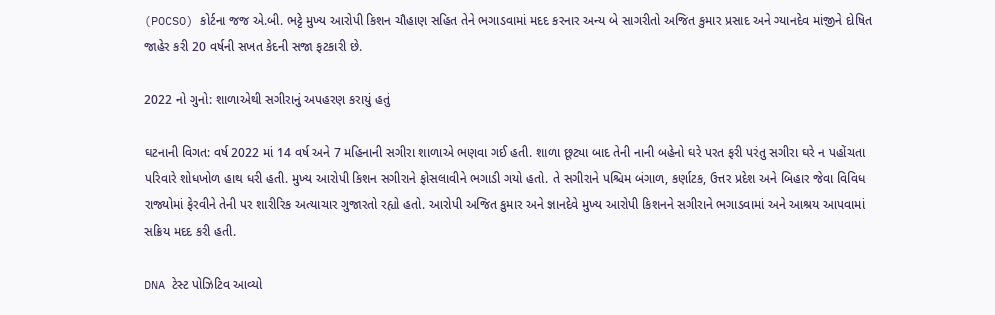(POCSO) કોર્ટના જજ એ.બી. ભટ્ટે મુખ્ય આરોપી કિશન ચૌહાણ સહિત તેને ભગાડવામાં મદદ કરનાર અન્ય બે સાગરીતો અજિત કુમાર પ્રસાદ અને ગ્યાનદેવ માંજીને દોષિત જાહેર કરી 20 વર્ષની સખત કેદની સજા ફટકારી છે.

2022 નો ગુનો: શાળાએથી સગીરાનું અપહરણ કરાયું હતું

ઘટનાની વિગત: વર્ષ 2022 માં 14 વર્ષ અને 7 મહિનાની સગીરા શાળાએ ભણવા ગઈ હતી. શાળા છૂટ્યા બાદ તેની નાની બહેનો ઘરે પરત ફરી પરંતુ સગીરા ઘરે ન પહોંચતા પરિવારે શોધખોળ હાથ ધરી હતી. મુખ્ય આરોપી કિશન સગીરાને ફોસલાવીને ભગાડી ગયો હતો. તે સગીરાને પશ્ચિમ બંગાળ, કર્ણાટક, ઉત્તર પ્રદેશ અને બિહાર જેવા વિવિધ રાજ્યોમાં ફેરવીને તેની પર શારીરિક અત્યાચાર ગુજારતો રહ્યો હતો. આરોપી અજિત કુમાર અને જ્ઞાનદેવે મુખ્ય આરોપી કિશનને સગીરાને ભગાડવામાં અને આશ્રય આપવામાં સક્રિય મદદ કરી હતી.

DNA ટેસ્ટ પોઝિટિવ આવ્યો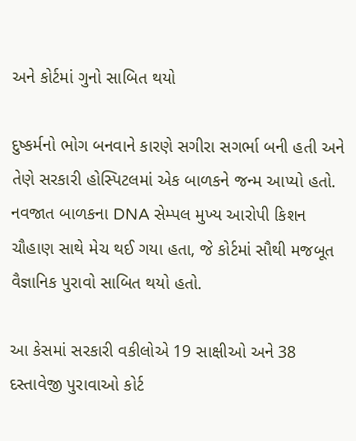અને કોર્ટમાં ગુનો સાબિત થયો

દુષ્કર્મનો ભોગ બનવાને કારણે સગીરા સગર્ભા બની હતી અને તેણે સરકારી હોસ્પિટલમાં એક બાળકને જન્મ આપ્યો હતો. નવજાત બાળકના DNA સેમ્પલ મુખ્ય આરોપી કિશન ચૌહાણ સાથે મેચ થઈ ગયા હતા, જે કોર્ટમાં સૌથી મજબૂત વૈજ્ઞાનિક પુરાવો સાબિત થયો હતો.

આ કેસમાં સરકારી વકીલોએ 19 સાક્ષીઓ અને 38 દસ્તાવેજી પુરાવાઓ કોર્ટ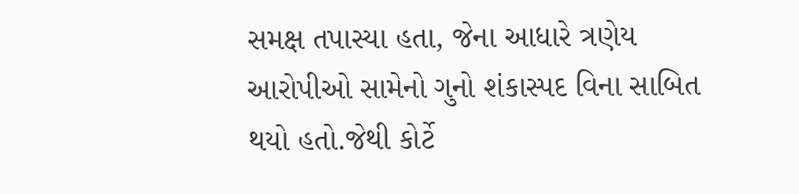સમક્ષ તપાસ્યા હતા, જેના આધારે ત્રણેય આરોપીઓ સામેનો ગુનો શંકાસ્પદ વિના સાબિત થયો હતો.જેથી કોર્ટે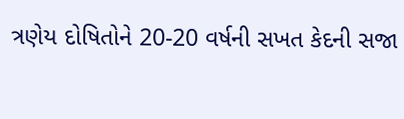ત્રણેય દોષિતોને 20-20 વર્ષની સખત કેદની સજા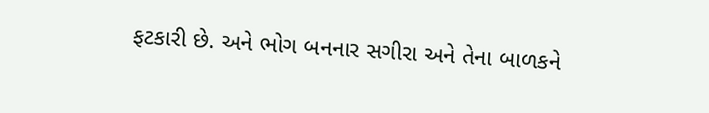ફટકારી છે. અને ભોગ બનનાર સગીરા અને તેના બાળકને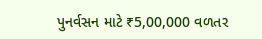પુનર્વસન માટે ₹5,00,000 વળતર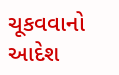ચૂકવવાનો આદેશ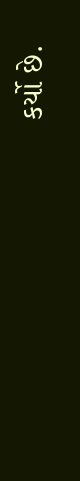કર્યો છે.